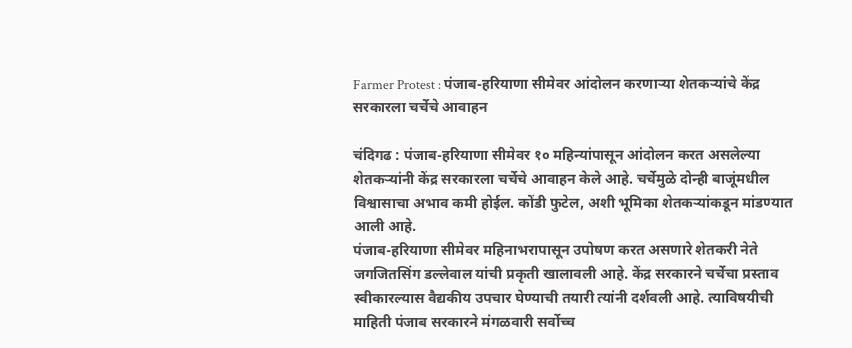Farmer Protest : पंजाब-हरियाणा सीमेवर आंदोलन करणाऱ्या शेतकऱ्यांचे केंद्र सरकारला चर्चेचे आवाहन

चंदिगढ : पंजाब-हरियाणा सीमेवर १० महिन्यांपासून आंदोलन करत असलेल्या शेतकऱ्यांनी केंद्र सरकारला चर्चेचे आवाहन केले आहे. चर्चेमुळे दोन्ही बाजूंमधील विश्वासाचा अभाव कमी होईल. कोंडी फुटेल, अशी भूमिका शेतकऱ्यांकडून मांडण्यात आली आहे.
पंजाब-हरियाणा सीमेवर महिनाभरापासून उपोषण करत असणारे शेतकरी नेते जगजितसिंग डल्लेवाल यांची प्रकृती खालावली आहे. केंद्र सरकारने चर्चेचा प्रस्ताव स्वीकारल्यास वैद्यकीय उपचार घेण्याची तयारी त्यांनी दर्शवली आहे. त्याविषयीची माहिती पंजाब सरकारने मंगळवारी सर्वोच्च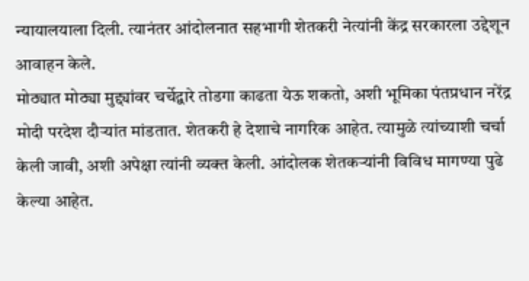न्यायालयाला दिली. त्यानंतर आंदोलनात सहभागी शेतकरी नेत्यांनी केंद्र सरकारला उद्देशून आवाहन केले.
मोठ्यात मोठ्या मुद्द्यांवर चर्चेद्वारे तोडगा काढता येऊ शकतो, अशी भूमिका पंतप्रधान नरेंद्र मोदी परदेश दौऱ्यांत मांडतात. शेतकरी हे देशाचे नागरिक आहेत. त्यामुळे त्यांच्याशी चर्चा केली जावी, अशी अपेक्षा त्यांनी व्यक्त केली. आंदोलक शेतकऱ्यांनी विविध मागण्या पुढे केल्या आहेत.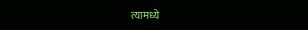त्यामध्ये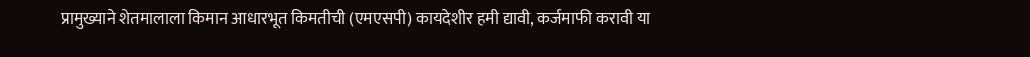प्रामुख्याने शेतमालाला किमान आधारभूत किमतीची (एमएसपी) कायदेशीर हमी द्यावी, कर्जमाफी करावी या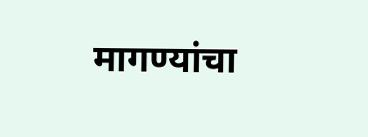मागण्यांचा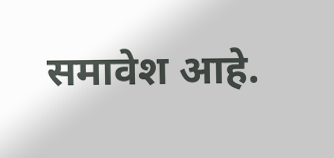समावेश आहे.